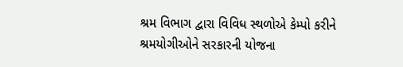શ્રમ વિભાગ દ્વારા વિવિધ સ્થળોએ કેમ્પો કરીને શ્રમયોગીઓને સરકારની યોજના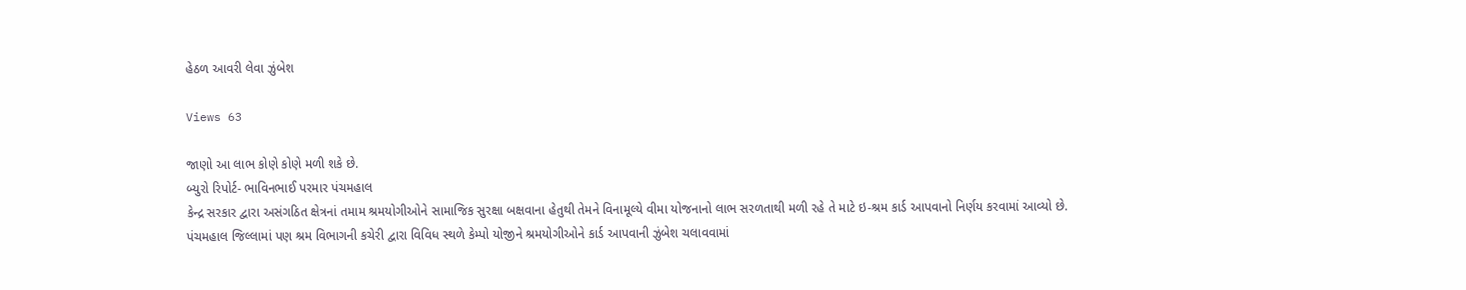હેઠળ આવરી લેવા ઝુંબેશ

Views 63

જાણો આ લાભ કોણે કોણે મળી શકે છે.
બ્યુરો રિપોર્ટ- ભાવિનભાઈ પરમાર પંચમહાલ
કેન્દ્ર સરકાર દ્વારા અસંગઠિત ક્ષેત્રનાં તમામ શ્રમયોગીઓને સામાજિક સુરક્ષા બક્ષવાના હેતુથી તેમને વિનામૂલ્યે વીમા યોજનાનો લાભ સરળતાથી મળી રહે તે માટે ઇ-શ્રમ કાર્ડ આપવાનો નિર્ણય કરવામાં આવ્યો છે.
પંચમહાલ જિલ્લામાં પણ શ્રમ વિભાગની કચેરી દ્વારા વિવિધ સ્થળે કેમ્પો યોજીને શ્રમયોગીઓને કાર્ડ આપવાની ઝુંબેશ ચલાવવામાં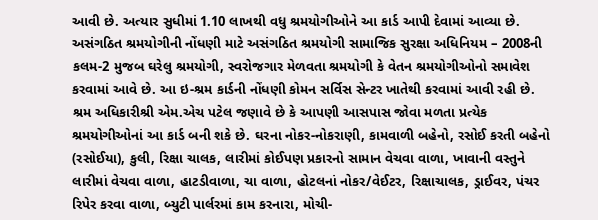આવી છે. અત્યાર સુધીમાં 1.10 લાખથી વધુ શ્રમયોગીઓને આ કાર્ડ આપી દેવામાં આવ્યા છે.
અસંગઠિત શ્રમયોગીની નોંધણી માટે અસંગઠિત શ્રમયોગી સામાજિક સુરક્ષા અધિનિયમ – 2008ની કલમ-2 મુજબ ઘરેલુ શ્રમયોગી, સ્વરોજગાર મેળવતા શ્રમયોગી કે વેતન શ્રમયોગીઓનો સમાવેશ કરવામાં આવે છે. આ ઇ-શ્રમ કાર્ડની નોંધણી કોમન સર્વિસ સેન્ટર ખાતેથી કરવામાં આવી રહી છે.
શ્રમ અધિકારીશ્રી એમ.એચ પટેલ જણાવે છે કે આપણી આસપાસ જોવા મળતા પ્રત્યેક શ્રમયોગીઓનાં આ કાર્ડ બની શકે છે. ઘરના નોકર-નોકરાણી, કામવાળી બહેનો, રસોઈ કરતી બહેનો (રસોઈયા), કુલી, રિક્ષા ચાલક, લારીમાં કોઈપણ પ્રકારનો સામાન વેચવા વાળા, ખાવાની વસ્તુને લારીમાં વેચવા વાળા, હાટડીવાળા, ચા વાળા, હોટલનાં નોકર/વેઈટર, રિક્ષાચાલક, ડ્રાઈવર, પંચર રિપેર કરવા વાળા, બ્યુટી પાર્લરમાં કામ કરનારા, મોચી-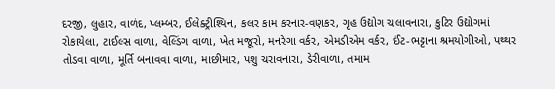દરજી, લુહાર, વાળંદ, પ્લમ્બર, ઈલેક્ટ્રીશ્યિન, કલર કામ કરનાર-વણકર, ગૃહ ઉદ્યોગ ચલાવનારા, કુટિર ઉદ્યોગમાં રોકાયેલા, ટાઈલ્સ વાળા, વેલ્ડિંગ વાળા, ખેત મજૂરો, મનરેગા વર્કર, એમડીએમ વર્કર, ઈંટ-ભટ્ટાના શ્રમયોગીઓ, પથ્થર તોડવા વાળા, મૂર્તિ બનાવવા વાળા, માછીમાર, પશુ ચરાવનારા, ડેરીવાળા, તમામ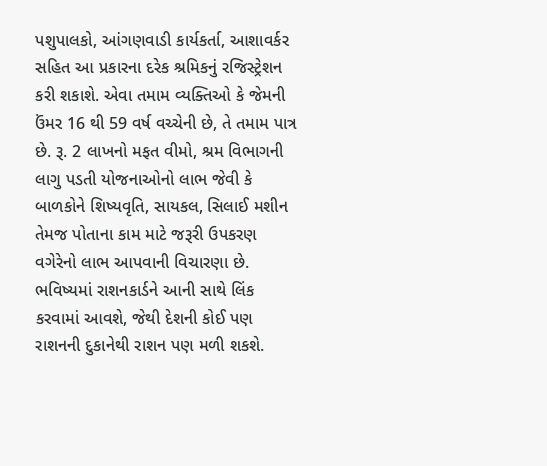પશુપાલકો, આંગણવાડી કાર્યકર્તા, આશાવર્કર સહિત આ પ્રકારના દરેક શ્રમિકનું રજિસ્ટ્રેશન કરી શકાશે. એવા તમામ વ્યક્તિઓ કે જેમની ઉંમર 16 થી 59 વર્ષ વચ્ચેની છે, તે તમામ પાત્ર છે. રૂ. 2 લાખનો મફત વીમો, શ્રમ વિભાગની લાગુ પડતી યોજનાઓનો લાભ જેવી કે બાળકોને શિષ્યવૃતિ, સાયકલ, સિલાઈ મશીન તેમજ પોતાના કામ માટે જરૂરી ઉપકરણ વગેરેનો લાભ આપવાની વિચારણા છે.
ભવિષ્યમાં રાશનકાર્ડને આની સાથે લિંક કરવામાં આવશે, જેથી દેશની કોઈ પણ રાશનની દુકાનેથી રાશન પણ મળી શકશે.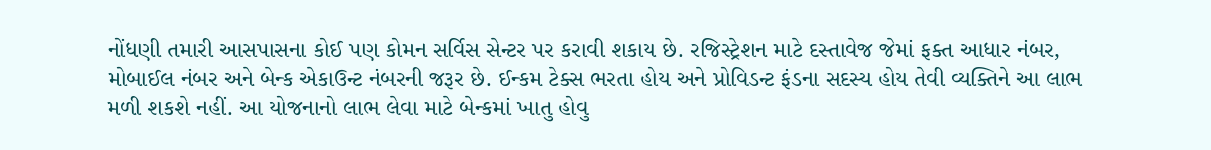નોંધણી તમારી આસપાસના કોઈ પણ કોમન સર્વિસ સેન્ટર પર કરાવી શકાય છે. રજિસ્ટ્રેશન માટે દસ્તાવેજ જેમાં ફક્ત આધાર નંબર, મોબાઈલ નંબર અને બેન્ક એકાઉન્ટ નંબરની જરૂર છે. ઈન્કમ ટેક્સ ભરતા હોય અને પ્રોવિડન્ટ ફંડના સદસ્ય હોય તેવી વ્યક્તિને આ લાભ મળી શકશે નહીં. આ યોજનાનો લાભ લેવા માટે બેન્કમાં ખાતુ હોવુ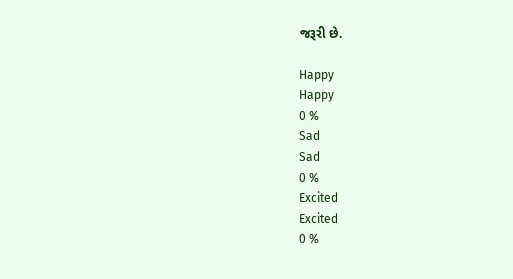જરૂરી છે.

Happy
Happy
0 %
Sad
Sad
0 %
Excited
Excited
0 %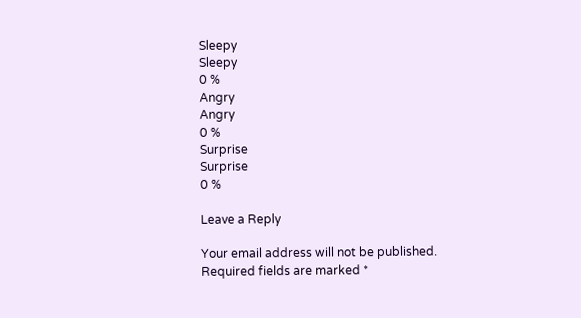Sleepy
Sleepy
0 %
Angry
Angry
0 %
Surprise
Surprise
0 %

Leave a Reply

Your email address will not be published. Required fields are marked *